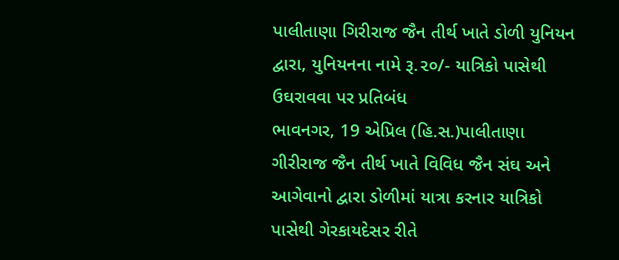પાલીતાણા ગિરીરાજ જૈન તીર્થ ખાતે ડોળી યુનિયન દ્વારા, યુનિયનના નામે રૂ.૨૦/- યાત્રિકો પાસેથી ઉઘરાવવા પર પ્રતિબંધ
ભાવનગર, 19 એપ્રિલ (હિ.સ.)પાલીતાણા ગીરીરાજ જૈન તીર્થ ખાતે વિવિધ જૈન સંઘ અને આગેવાનો દ્વારા ડોળીમાં યાત્રા કરનાર યાત્રિકો પાસેથી ગેરકાયદેસર રીતે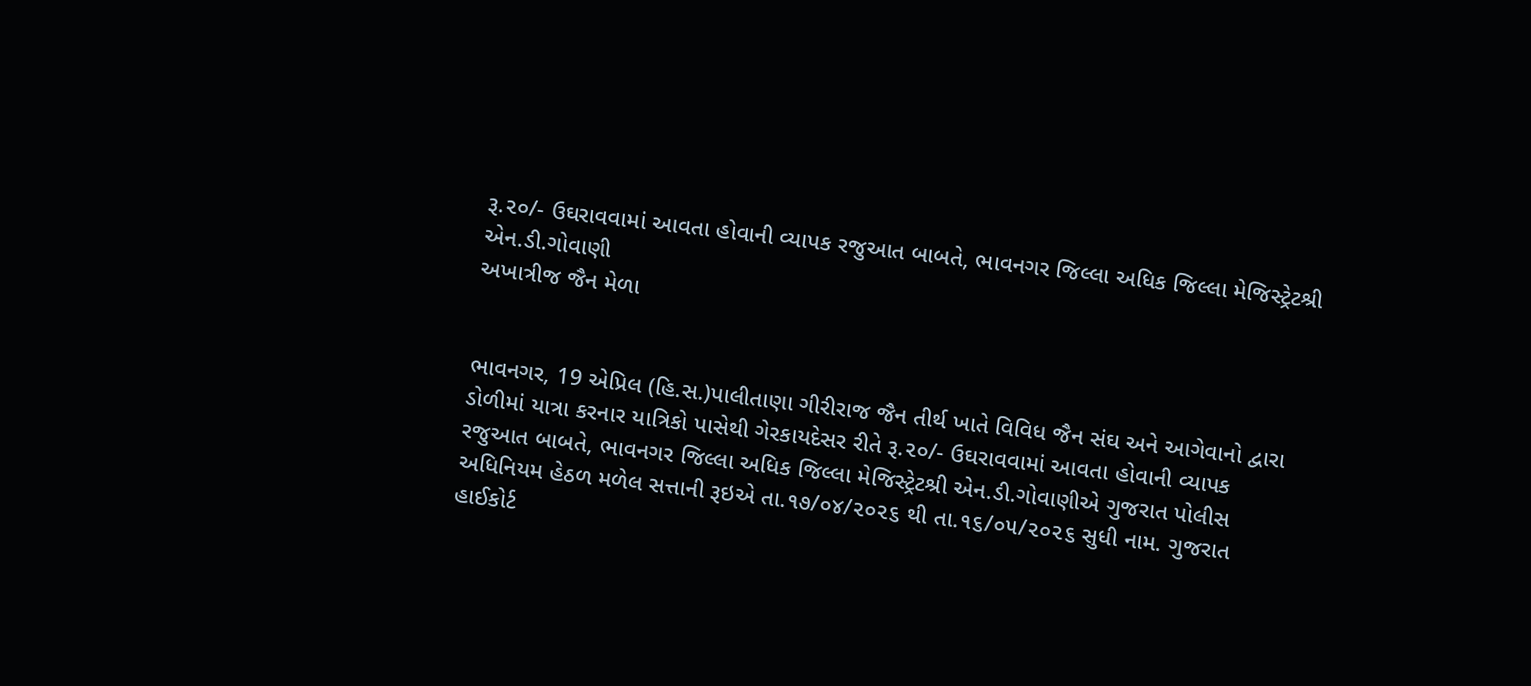રૂ.૨૦/- ઉઘરાવવામાં આવતા હોવાની વ્યાપક રજુઆત બાબતે, ભાવનગર જિલ્લા અધિક જિલ્લા મેજિસ્ટ્રેટશ્રી એન.ડી.ગોવાણી
અખાત્રીજ જૈન મેળા


ભાવનગર, 19 એપ્રિલ (હિ.સ.)પાલીતાણા ગીરીરાજ જૈન તીર્થ ખાતે વિવિધ જૈન સંઘ અને આગેવાનો દ્વારા ડોળીમાં યાત્રા કરનાર યાત્રિકો પાસેથી ગેરકાયદેસર રીતે રૂ.૨૦/- ઉઘરાવવામાં આવતા હોવાની વ્યાપક રજુઆત બાબતે, ભાવનગર જિલ્લા અધિક જિલ્લા મેજિસ્ટ્રેટશ્રી એન.ડી.ગોવાણીએ ગુજરાત પોલીસ અધિનિયમ હેઠળ મળેલ સત્તાની રૂઇએ તા.૧૭/૦૪/૨૦૨૬ થી તા.૧૬/૦૫/૨૦૨૬ સુધી નામ. ગુજરાત હાઈકોર્ટ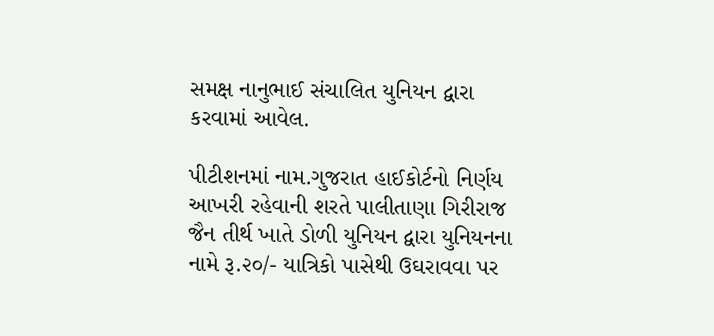સમક્ષ નાનુભાઈ સંચાલિત યુનિયન દ્વારા કરવામાં આવેલ.

પીટીશનમાં નામ.ગુજરાત હાઈકોર્ટનો નિર્ણય આખરી રહેવાની શરતે પાલીતાણા ગિરીરાજ જૈન તીર્થ ખાતે ડોળી યુનિયન દ્વારા યુનિયનના નામે રૂ.૨૦/- યાત્રિકો પાસેથી ઉઘરાવવા પર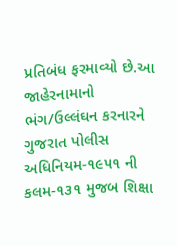પ્રતિબંધ ફરમાવ્યો છે.આ જાહેરનામાનો ભંગ/ઉલ્લંઘન કરનારને ગુજરાત પોલીસ અધિનિયમ-૧૯૫૧ ની કલમ-૧૩૧ મુજબ શિક્ષા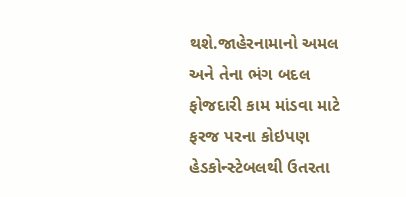થશે.જાહેરનામાનો અમલ અને તેના ભંગ બદલ ફોજદારી કામ માંડવા માટે ફરજ પરના કોઇપણ હેડકોન્સ્ટેબલથી ઉતરતા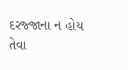દરજ્જાના ન હોય તેવા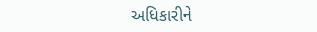અધિકારીને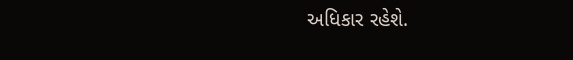અધિકાર રહેશે.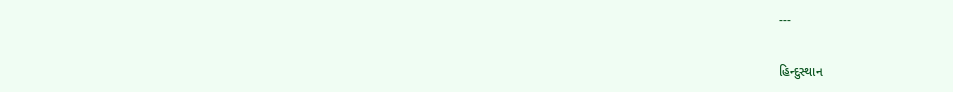---

હિન્દુસ્થાન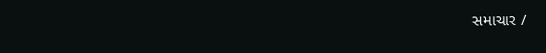સમાચાર /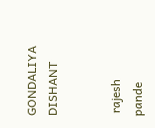GONDALIYA DISHANT


 rajesh pande